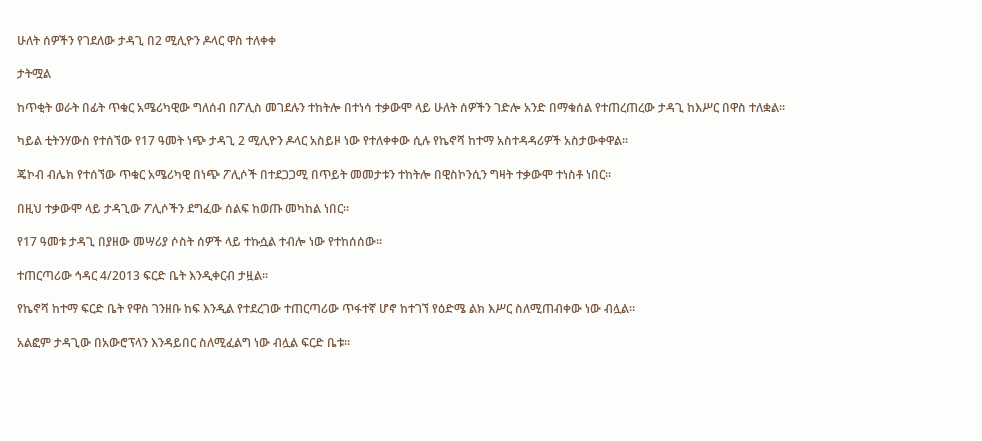ሁለት ሰዎችን የገደለው ታዳጊ በ2 ሚሊዮን ዶላር ዋስ ተለቀቀ

ታትሟል

ከጥቂት ወራት በፊት ጥቁር አሜሪካዊው ግለሰብ በፖሊስ መገደሉን ተከትሎ በተነሳ ተቃውሞ ላይ ሁለት ሰዎችን ገድሎ አንድ በማቁሰል የተጠረጠረው ታዳጊ ከእሥር በዋስ ተለቋል።

ካይል ቲትንሃውስ የተሰኘው የ17 ዓመት ነጭ ታዳጊ 2 ሚሊዮን ዶላር አስይዞ ነው የተለቀቀው ሲሉ የኬኖሻ ከተማ አስተዳዳሪዎች አስታውቀዋል።

ጄኮብ ብሌክ የተሰኘው ጥቁር አሜሪካዊ በነጭ ፖሊሶች በተደጋጋሚ በጥይት መመታቱን ተከትሎ በዊስኮንሲን ግዛት ተቃውሞ ተነስቶ ነበር።

በዚህ ተቃውሞ ላይ ታዳጊው ፖሊሶችን ደግፈው ሰልፍ ከወጡ መካከል ነበር።

የ17 ዓመቱ ታዳጊ በያዘው መሣሪያ ሶስት ሰዎች ላይ ተኩሷል ተብሎ ነው የተከሰሰው።

ተጠርጣሪው ኅዳር 4/2013 ፍርድ ቤት እንዲቀርብ ታዟል።

የኬኖሻ ከተማ ፍርድ ቤት የዋስ ገንዘቡ ከፍ እንዲል የተደረገው ተጠርጣሪው ጥፋተኛ ሆኖ ከተገኘ የዕድሜ ልክ እሥር ስለሚጠብቀው ነው ብሏል።

አልፎም ታዳጊው በአውሮፕላን እንዳይበር ስለሚፈልግ ነው ብሏል ፍርድ ቤቱ።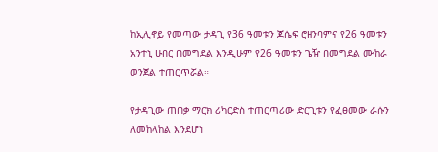ከኢሊኖይ የመጣው ታዳጊ የ36 ዓመቱን ጆሴፍ ሮዘንባምና የ26 ዓመቱን አንተኒ ሁበር በመግደል እንዲሁም የ26 ዓመቱን ጌዥ በመግደል ሙከራ ወንጀል ተጠርጥሯል።

የታዳጊው ጠበቃ ማርክ ሪካርድስ ተጠርጣሪው ድርጊቱን የፈፀመው ራሱን ለመከላከል እንደሆነ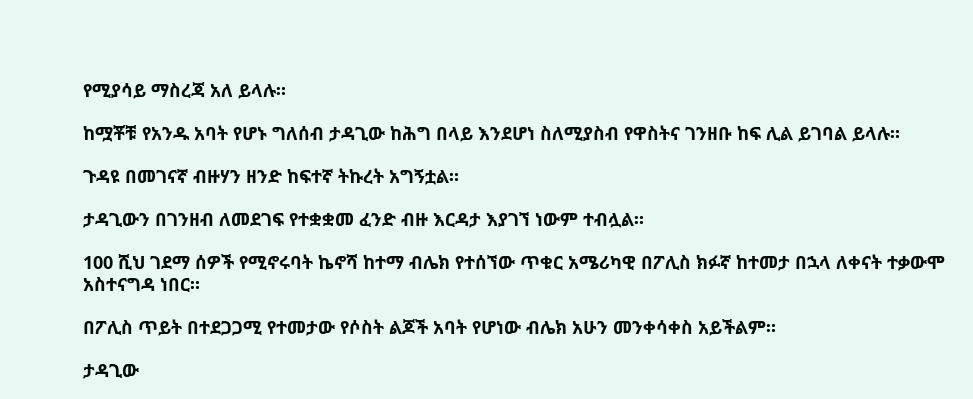የሚያሳይ ማስረጃ አለ ይላሉ።

ከሟቾቹ የአንዱ አባት የሆኑ ግለሰብ ታዳጊው ከሕግ በላይ እንደሆነ ስለሚያስብ የዋስትና ገንዘቡ ከፍ ሊል ይገባል ይላሉ።

ጉዳዩ በመገናኛ ብዙሃን ዘንድ ከፍተኛ ትኩረት አግኝቷል።

ታዳጊውን በገንዘብ ለመደገፍ የተቋቋመ ፈንድ ብዙ እርዳታ እያገኘ ነውም ተብሏል።

100 ሺህ ገደማ ሰዎች የሚኖሩባት ኬኖሻ ከተማ ብሌክ የተሰኘው ጥቁር አሜሪካዊ በፖሊስ ክፉኛ ከተመታ በኋላ ለቀናት ተቃውሞ አስተናግዳ ነበር።

በፖሊስ ጥይት በተደጋጋሚ የተመታው የሶስት ልጆች አባት የሆነው ብሌክ አሁን መንቀሳቀስ አይችልም።

ታዳጊው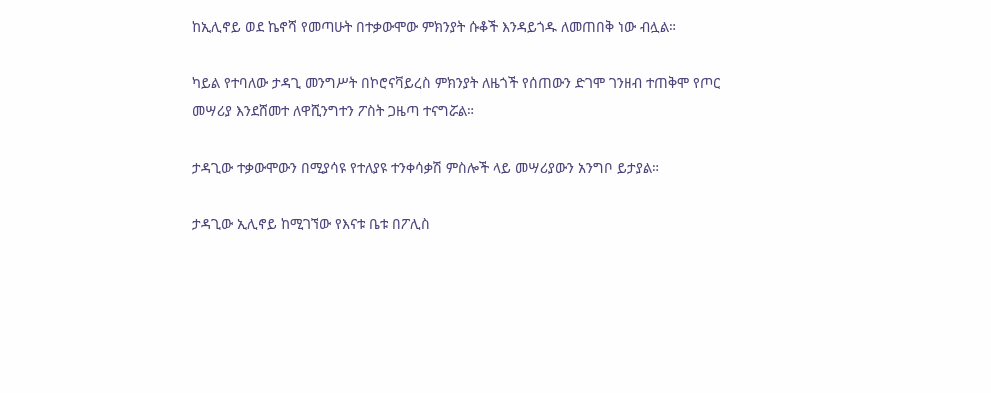ከኢሊኖይ ወደ ኬኖሻ የመጣሁት በተቃውሞው ምክንያት ሱቆች እንዳይጎዱ ለመጠበቅ ነው ብሏል።

ካይል የተባለው ታዳጊ መንግሥት በኮሮናቫይረስ ምክንያት ለዜጎች የሰጠውን ድገሞ ገንዘብ ተጠቅሞ የጦር መሣሪያ እንደሸመተ ለዋሺንግተን ፖስት ጋዜጣ ተናግሯል።

ታዳጊው ተቃውሞውን በሚያሳዩ የተለያዩ ተንቀሳቃሽ ምስሎች ላይ መሣሪያውን አንግቦ ይታያል።

ታዳጊው ኢሊኖይ ከሚገኘው የእናቱ ቤቱ በፖሊስ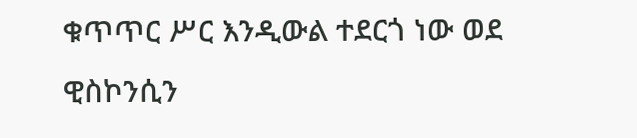ቁጥጥር ሥር እንዲውል ተደርጎ ነው ወደ ዊስኮንሲን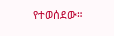የተወሰደው።